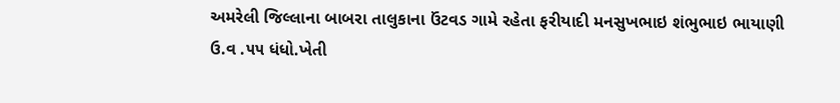અમરેલી જિલ્લાના બાબરા તાલુકાના ઉંટવડ ગામે રહેતા ફરીયાદી મનસુખભાઇ શંભુભાઇ ભાયાણી ઉ.વ .૫૫ ધંધો.ખેતી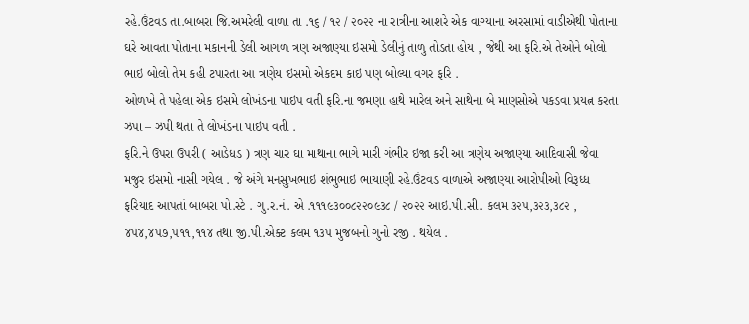રહે.ઉંટવડ તા.બાબરા જિ.અમરેલી વાળા તા .૧૬ / ૧૨ / ૨૦૨૨ ના રાત્રીના આશરે એક વાગ્યાના અરસામાં વાડીએથી પોતાના ઘરે આવતા પોતાના મકાનની ડેલી આગળ ત્રણ અજાણ્યા ઇસમો ડેલીનું તાળુ તોડતા હોય , જેથી આ ફરિ.એ તેઓને બોલો ભાઇ બોલો તેમ કહી ટપારતા આ ત્રણેય ઇસમો એકદમ કાઇ પણ બોલ્યા વગર ફરિ .
ઓળખે તે પહેલા એક ઇસમે લોખંડના પાઇપ વતી ફરિ.ના જમણા હાથે મારેલ અને સાથેના બે માણસોએ પકડવા પ્રયત્ન કરતા ઝપા – ઝપી થતા તે લોખંડના પાઇપ વતી .
ફરિ.ને ઉપરા ઉપરી ( આડેધડ ) ત્રણ ચાર ઘા માથાના ભાગે મારી ગંભીર ઇજા કરી આ ત્રણેય અજાણ્યા આદિવાસી જેવા મજુર ઇસમો નાસી ગયેલ . જે અંગે મનસુખભાઇ શંભુભાઇ ભાયાણી રહે.ઉંટવડ વાળાએ અજાણ્યા આરોપીઓ વિરૂધ્ધ ફરિયાદ આપતાં બાબરા પો.સ્ટે . ગુ.ર.નં. એ .૧૧૧૯૩૦૦૮૨૨૦૯૩૮ / ૨૦૨૨ આઇ.પી.સી. કલમ ૩૨૫,૩૨૩,૩૮૨ , ૪૫૪,૪૫૭,૫૧૧,૧૧૪ તથા જી.પી.એક્ટ કલમ ૧૩૫ મુજબનો ગુનો રજી . થયેલ .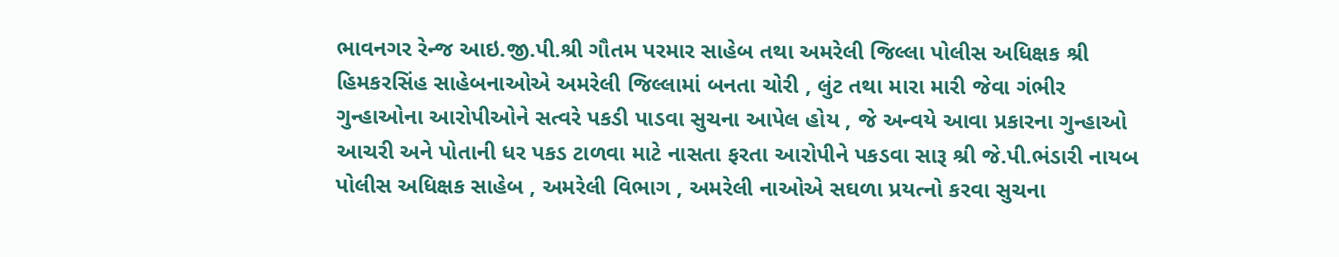ભાવનગર રેન્જ આઇ.જી.પી.શ્રી ગૌતમ પરમાર સાહેબ તથા અમરેલી જિલ્લા પોલીસ અધિક્ષક શ્રી હિમકરસિંહ સાહેબનાઓએ અમરેલી જિલ્લામાં બનતા ચોરી , લુંટ તથા મારા મારી જેવા ગંભીર ગુન્હાઓના આરોપીઓને સત્વરે પકડી પાડવા સુચના આપેલ હોય , જે અન્વયે આવા પ્રકારના ગુન્હાઓ આચરી અને પોતાની ધર પકડ ટાળવા માટે નાસતા ફરતા આરોપીને પકડવા સારૂ શ્રી જે.પી.ભંડારી નાયબ પોલીસ અધિક્ષક સાહેબ , અમરેલી વિભાગ , અમરેલી નાઓએ સઘળા પ્રયત્નો કરવા સુચના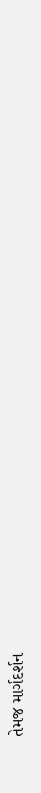તેમજ માર્ગદર્શન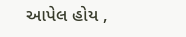આપેલ હોય ,